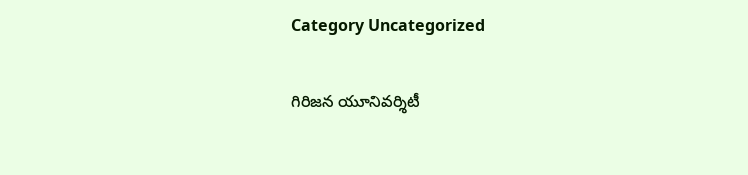Category Uncategorized

గిరిజన యూనివర్శిటీ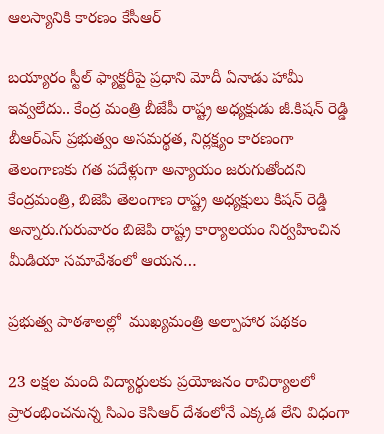ఆలస్యానికి కారణం కేసీఆర్‌

బయ్యారం స్టీల్‌ ఫ్యాక్టరీపై ప్రధాని మోదీ ఏనాడు హామీ ఇవ్వలేదు.. కేంద్ర మంత్రి బీజేపీ రాష్ట్ర అధ్యక్షుడు జీ.కిషన్‌ రెడ్డి బీఆర్‌ఎస్‌ ప్రభుత్వం అసమర్థత, నిర్లక్ష్యం కారణంగా తెలంగాణకు గత పదేళ్లుగా అన్యాయం జరుగుతోందని కేంద్రమంత్రి, బిజెపి తెలంగాణ రాష్ట్ర అధ్యక్షులు కిషన్‌ రెడ్డి అన్నారు.గురువారం బిజెపి రాష్ట్ర కార్యాలయం నిర్వహించిన మీడియా సమావేశంలో ఆయన…

ప్రభుత్వ పాఠశాలల్లో  ముఖ్యమంత్రి అల్పాహార పథకం

23 లక్షల మంది విద్యార్థులకు ప్రయోజనం రావిర్యాలలో ప్రారంభించనున్న సిఎం కెసిఆర్‌ దేశంలోనే ఎక్కడ లేని విధంగా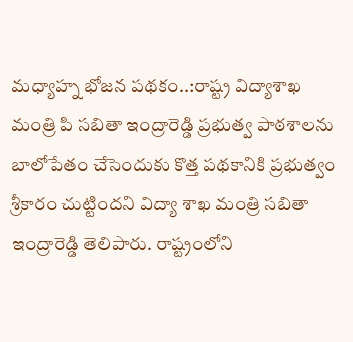మధ్యాహ్న భోజన పథకం..:రాష్ట్ర విద్యాశాఖ మంత్రి పి సబితా ఇంద్రారెడ్డి ప్రభుత్వ పాఠశాలను బాలోపేతం చేసెందుకు కొత్త పథకానికి ప్రభుత్వం శ్రీకారం చుట్టిందని విద్యా శాఖ మంత్రి సబితా ఇంద్రారెడ్డి తెలిపారు. రాష్ట్రంలోని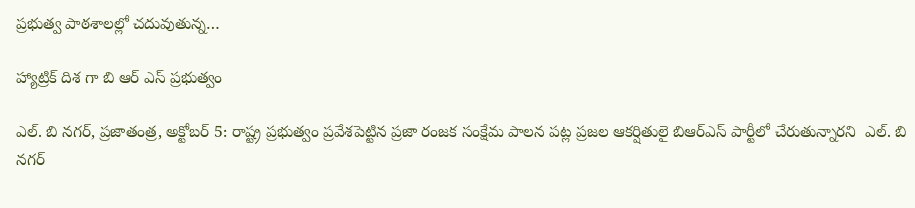ప్రభుత్వ పాఠశాలల్లో చదువుతున్న…

హ్యాట్రిక్ దిశ గా బి ఆర్ ఎస్ ప్రభుత్వం

ఎల్. బి నగర్, ప్రజాతంత్ర, అక్టోబర్ 5: రాష్ట్ర ప్రభుత్వం ప్రవేశపెట్టిన ప్రజా రంజక సంక్షేమ పాలన పట్ల ప్రజల ఆకర్షితులై బిఆర్ఎస్ పార్టీలో చేరుతున్నారని  ఎల్. బి నగర్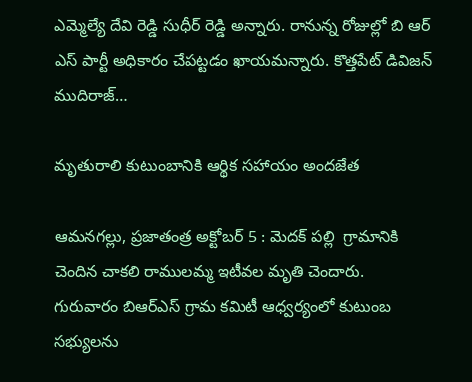ఎమ్మెల్యే దేవి రెడ్డి సుధీర్ రెడ్డి అన్నారు. రానున్న రోజుల్లో బి ఆర్ ఎస్ పార్టీ అధికారం చేపట్టడం ఖాయమన్నారు. కొత్తపేట్ డివిజన్ ముదిరాజ్…

మృతురాలి కుటుంబానికి ఆర్థిక సహాయం అందజేత

ఆమనగల్లు, ప్రజాతంత్ర అక్టోబర్ 5 : మెదక్ పల్లి  గ్రామానికి చెందిన చాకలి రాములమ్మ ఇటీవల మృతి చెందారు. గురువారం బిఆర్ఎస్ గ్రామ కమిటీ ఆధ్వర్యంలో కుటుంబ సభ్యులను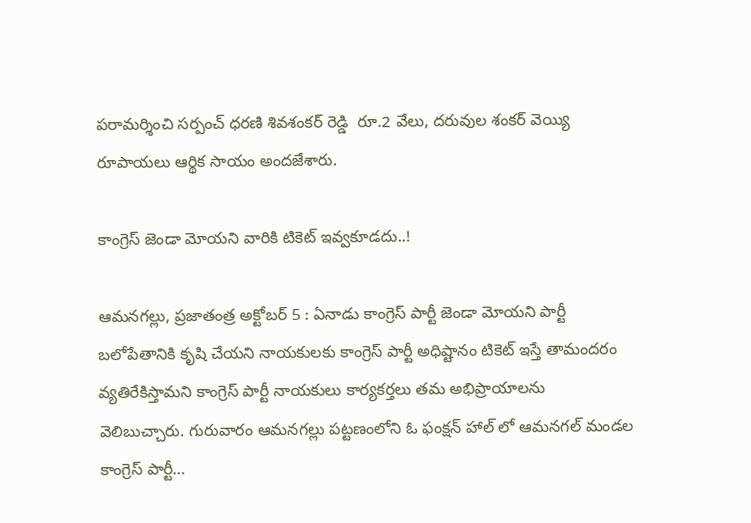పరామర్శించి సర్పంచ్ ధరణి శివశంకర్ రెడ్డి  రూ.2 వేలు, దరువుల శంకర్ వెయ్యి రూపాయలు ఆర్థిక సాయం అందజేశారు.

కాంగ్రెస్ జెండా మోయని వారికి టికెట్ ఇవ్వకూడదు..!

ఆమనగల్లు, ప్రజాతంత్ర అక్టోబర్ 5 : ఏనాడు కాంగ్రెస్ పార్టీ జెండా మోయని పార్టీ బలోపేతానికి కృషి చేయని నాయకులకు కాంగ్రెస్ పార్టీ అధిష్టానం టికెట్ ఇస్తే తామందరం వ్యతిరేకిస్తామని కాంగ్రెస్ పార్టీ నాయకులు కార్యకర్తలు తమ అభిప్రాయాలను వెలిబుచ్చారు. గురువారం ఆమనగల్లు పట్టణంలోని ఓ ఫంక్షన్ హాల్ లో ఆమనగల్ మండల కాంగ్రెస్ పార్టీ…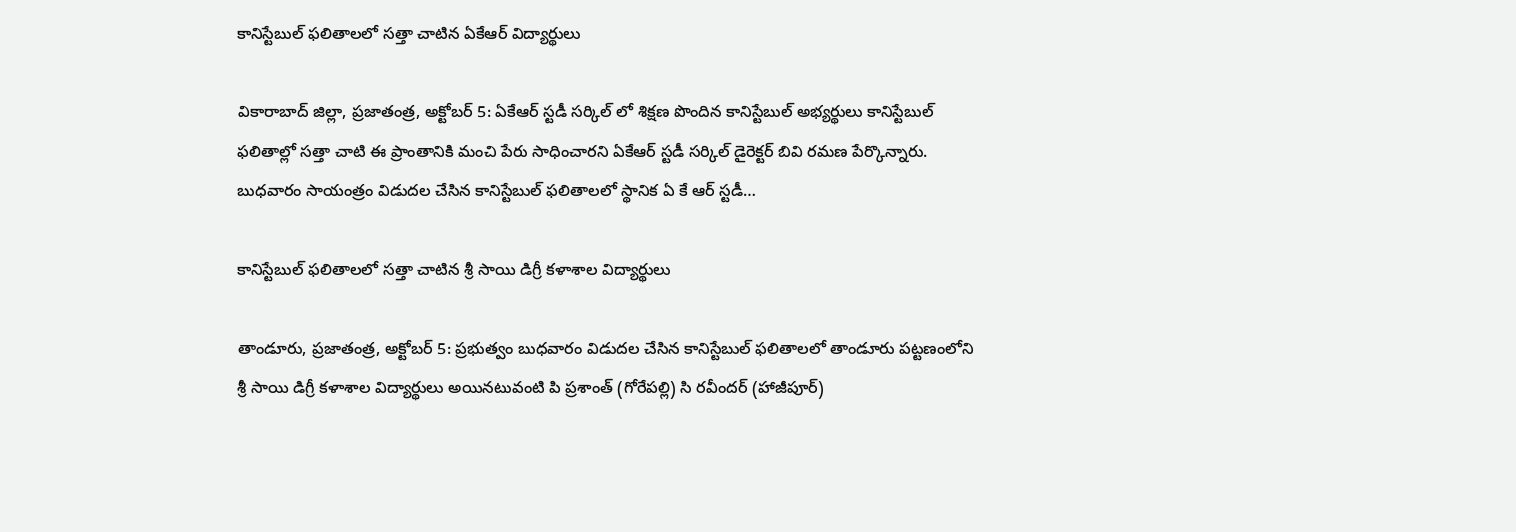కానిస్టేబుల్ ఫలితాలలో సత్తా చాటిన ఏకేఆర్ విద్యార్థులు

వికారాబాద్ జిల్లా, ప్రజాతంత్ర, అక్టోబర్ 5: ఏకేఆర్ స్టడీ సర్కిల్ లో శిక్షణ పొందిన కానిస్టేబుల్ అభ్యర్థులు కానిస్టేబుల్ ఫలితాల్లో సత్తా చాటి ఈ ప్రాంతానికి మంచి పేరు సాధించారని ఏకేఆర్ స్టడీ సర్కిల్ డైరెక్టర్ బివి రమణ పేర్కొన్నారు. బుధవారం సాయంత్రం విడుదల చేసిన కానిస్టేబుల్ ఫలితాలలో స్థానిక ఏ కే ఆర్ స్టడీ…

కానిస్టేబుల్ ఫలితాలలో సత్తా చాటిన శ్రీ సాయి డిగ్రీ కళాశాల విద్యార్థులు

తాండూరు, ప్రజాతంత్ర, అక్టోబర్ 5: ప్రభుత్వం బుధవారం విడుదల చేసిన కానిస్టేబుల్ ఫలితాలలో తాండూరు పట్టణంలోని శ్రీ సాయి డిగ్రీ కళాశాల విద్యార్థులు అయినటువంటి పి ప్రశాంత్ (గోరేపల్లి) సి రవీందర్ (హాజీపూర్)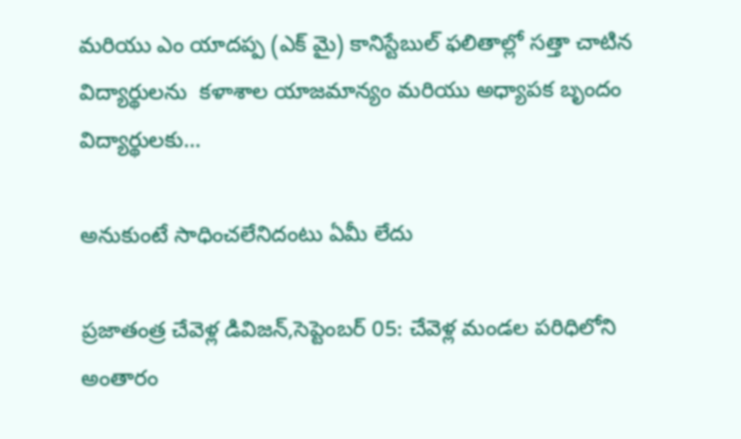మరియు ఎం యాదప్ప (ఎక్ మై) కానిస్టేబుల్ ఫలితాల్లో సత్తా చాటిన విద్యార్థులను  కళాశాల యాజమాన్యం మరియు అధ్యాపక బృందం విద్యార్థులకు…

అనుకుంటే సాధించలేనిదంటు ఏమీ లేదు

ప్రజాతంత్ర చేవెళ్ల డివిజన్,సెప్టెంబర్ 05: చేవెళ్ల మండల పరిధిలోని అంతారం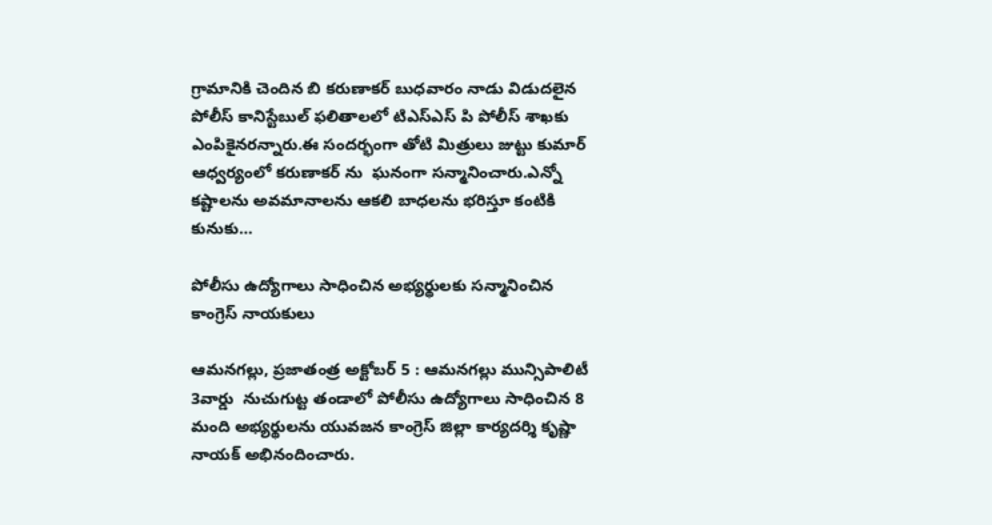గ్రామానికి చెందిన బి కరుణాకర్ బుధవారం నాడు విడుదలైన పోలీస్ కానిస్టేబుల్ ఫలితాలలో టిఎస్ఎస్ పి పోలీస్ శాఖకు ఎంపికైనరన్నారు.ఈ సందర్భంగా తోటి మిత్రులు జుట్టు కుమార్ ఆధ్వర్యంలో కరుణాకర్ ను  ఘనంగా సన్మానించారు.ఎన్నో కష్టాలను అవమానాలను ఆకలి బాధలను భరిస్తూ కంటికి కునుకు…

పోలీసు ఉద్యోగాలు సాధించిన అభ్యర్థులకు సన్మానించిన కాంగ్రెస్ నాయకులు

ఆమనగల్లు, ప్రజాతంత్ర అక్టోబర్ 5 : ఆమనగల్లు మున్సిపాలిటీ 3వార్డు  నుచుగుట్ట తండాలో పోలీసు ఉద్యోగాలు సాధించిన 8 మంది అభ్యర్థులను యువజన కాంగ్రెస్ జిల్లా కార్యదర్శి కృష్ణా నాయక్ అభినందించారు.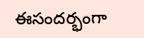ఈసందర్భంగా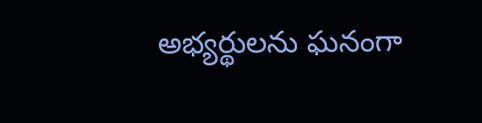అభ్యర్థులను ఘనంగా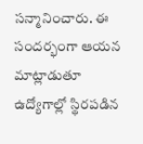సన్మానించారు. ఈ సందర్భంగా ఆయన మాట్లాడుతూ ఉద్యోగాల్లో స్థిరపడిన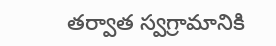తర్వాత స్వగ్రామానికి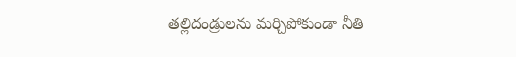తల్లిదండ్రులను మర్చిపోకుండా నీతి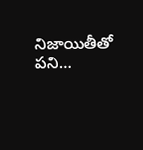నిజాయితీతో పని…